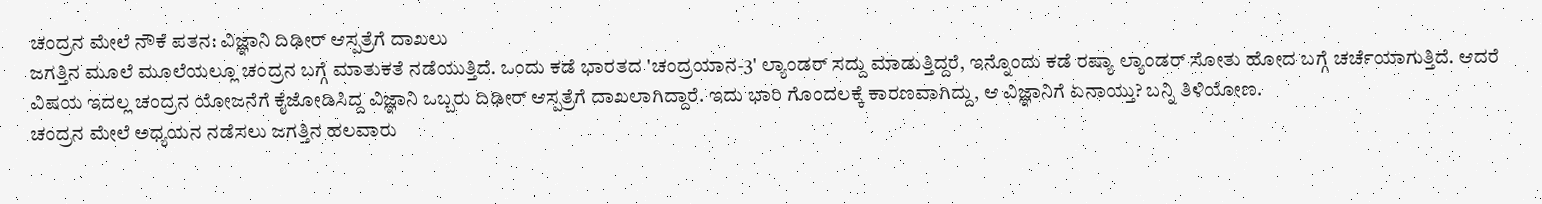ಚಂದ್ರನ ಮೇಲೆ ನೌಕೆ ಪತನ: ವಿಜ್ಞಾನಿ ದಿಢೀರ್ ಆಸ್ಪತ್ರೆಗೆ ದಾಖಲು
ಜಗತ್ತಿನ ಮೂಲೆ ಮೂಲೆಯಲ್ಲೂ ಚಂದ್ರನ ಬಗ್ಗೆ ಮಾತುಕತೆ ನಡೆಯುತ್ತಿದೆ. ಒಂದು ಕಡೆ ಭಾರತದ 'ಚಂದ್ರಯಾನ-3' ಲ್ಯಾಂಡರ್ ಸದ್ದು ಮಾಡುತ್ತಿದ್ದರೆ, ಇನ್ನೊಂದು ಕಡೆ ರಷ್ಯಾ ಲ್ಯಾಂಡರ್ ಸೋತು ಹೋದ ಬಗ್ಗೆ ಚರ್ಚೆಯಾಗುತ್ತಿದೆ. ಆದರೆ ವಿಷಯ ಇದಲ್ಲ ಚಂದ್ರನ ಯೋಜನೆಗೆ ಕೈಜೋಡಿಸಿದ್ದ ವಿಜ್ಞಾನಿ ಒಬ್ಬರು ದಿಢೀರ್ ಆಸ್ಪತ್ರೆಗೆ ದಾಖಲಾಗಿದ್ದಾರೆ. ಇದು ಭಾರಿ ಗೊಂದಲಕ್ಕೆ ಕಾರಣವಾಗಿದ್ದು, ಆ ವಿಜ್ಞಾನಿಗೆ ಏನಾಯ್ತು? ಬನ್ನಿ ತಿಳಿಯೋಣ.
ಚಂದ್ರನ ಮೇಲೆ ಅಧ್ಯಯನ ನಡೆಸಲು ಜಗತ್ತಿನ ಹಲವಾರು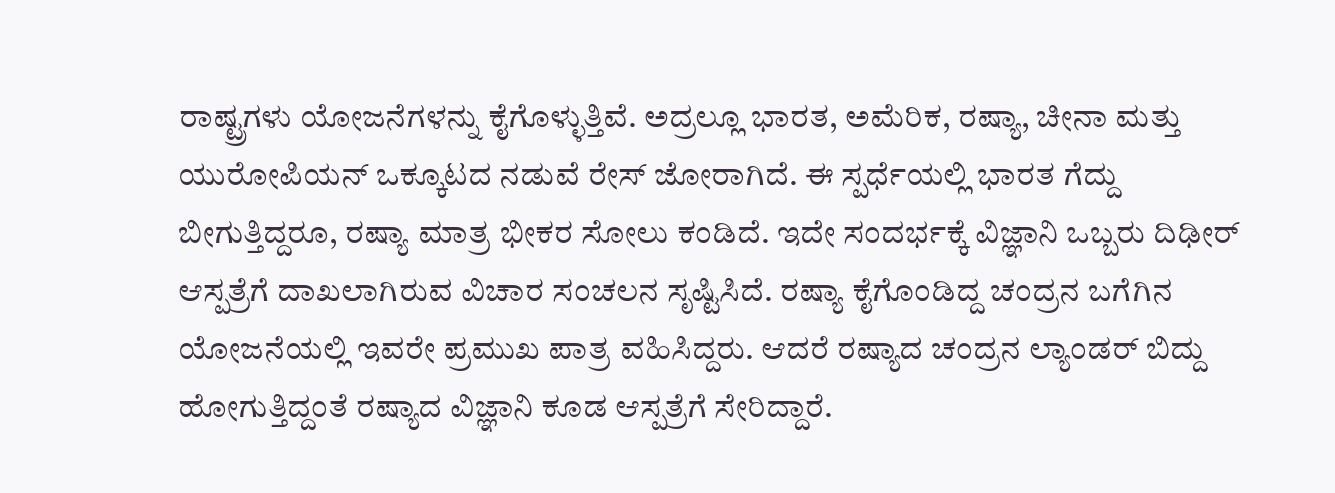ರಾಷ್ಟ್ರಗಳು ಯೋಜನೆಗಳನ್ನು ಕೈಗೊಳ್ಳುತ್ತಿವೆ. ಅದ್ರಲ್ಲೂ ಭಾರತ, ಅಮೆರಿಕ, ರಷ್ಯಾ, ಚೀನಾ ಮತ್ತು ಯುರೋಪಿಯನ್ ಒಕ್ಕೂಟದ ನಡುವೆ ರೇಸ್ ಜೋರಾಗಿದೆ. ಈ ಸ್ಪರ್ಧೆಯಲ್ಲಿ ಭಾರತ ಗೆದ್ದು ಬೀಗುತ್ತಿದ್ದರೂ, ರಷ್ಯಾ ಮಾತ್ರ ಭೀಕರ ಸೋಲು ಕಂಡಿದೆ. ಇದೇ ಸಂದರ್ಭಕ್ಕೆ ವಿಜ್ಞಾನಿ ಒಬ್ಬರು ದಿಢೀರ್ ಆಸ್ಪತ್ರೆಗೆ ದಾಖಲಾಗಿರುವ ವಿಚಾರ ಸಂಚಲನ ಸೃಷ್ಟಿಸಿದೆ. ರಷ್ಯಾ ಕೈಗೊಂಡಿದ್ದ ಚಂದ್ರನ ಬಗೆಗಿನ ಯೋಜನೆಯಲ್ಲಿ ಇವರೇ ಪ್ರಮುಖ ಪಾತ್ರ ವಹಿಸಿದ್ದರು. ಆದರೆ ರಷ್ಯಾದ ಚಂದ್ರನ ಲ್ಯಾಂಡರ್ ಬಿದ್ದು ಹೋಗುತ್ತಿದ್ದಂತೆ ರಷ್ಯಾದ ವಿಜ್ಞಾನಿ ಕೂಡ ಆಸ್ಪತ್ರೆಗೆ ಸೇರಿದ್ದಾರೆ.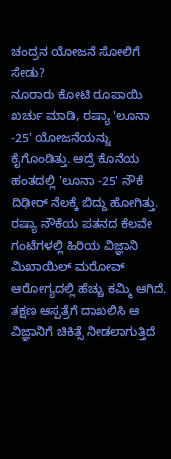ಚಂದ್ರನ ಯೋಜನೆ ಸೋಲಿಗೆ ಸೇಡು?
ನೂರಾರು ಕೋಟಿ ರೂಪಾಯಿ ಖರ್ಚು ಮಾಡಿ, ರಷ್ಯಾ 'ಲೂನಾ -25' ಯೋಜನೆಯನ್ನು ಕೈಗೊಂಡಿತ್ತು. ಆದ್ರೆ ಕೊನೆಯ ಹಂತದಲ್ಲಿ 'ಲೂನಾ -25' ನೌಕೆ ದಿಢೀರ್ ನೆಲಕ್ಕೆ ಬಿದ್ದು ಹೋಗಿತ್ತು. ರಷ್ಯಾ ನೌಕೆಯ ಪತನದ ಕೆಲವೇ ಗಂಟೆಗಳಲ್ಲಿ ಹಿರಿಯ ವಿಜ್ಞಾನಿ ಮಿಖಾಯಿಲ್ ಮರೋವ್ ಆರೋಗ್ಯದಲ್ಲಿ ಹೆಚ್ಚು ಕಮ್ಮಿ ಆಗಿದೆ. ತಕ್ಷಣ ಆಸ್ಪತ್ರೆಗೆ ದಾಖಲಿಸಿ ಆ ವಿಜ್ಞಾನಿಗೆ ಚಿಕಿತ್ಸೆ ನೀಡಲಾಗುತ್ತಿದೆ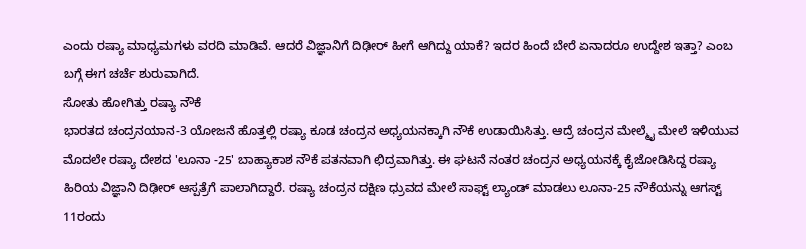ಎಂದು ರಷ್ಯಾ ಮಾಧ್ಯಮಗಳು ವರದಿ ಮಾಡಿವೆ. ಆದರೆ ವಿಜ್ಞಾನಿಗೆ ದಿಢೀರ್ ಹೀಗೆ ಆಗಿದ್ದು ಯಾಕೆ? ಇದರ ಹಿಂದೆ ಬೇರೆ ಏನಾದರೂ ಉದ್ದೇಶ ಇತ್ತಾ? ಎಂಬ ಬಗ್ಗೆ ಈಗ ಚರ್ಚೆ ಶುರುವಾಗಿದೆ.
ಸೋತು ಹೋಗಿತ್ತು ರಷ್ಯಾ ನೌಕೆ
ಭಾರತದ ಚಂದ್ರನಯಾನ-3 ಯೋಜನೆ ಹೊತ್ತಲ್ಲಿ ರಷ್ಯಾ ಕೂಡ ಚಂದ್ರನ ಅಧ್ಯಯನಕ್ಕಾಗಿ ನೌಕೆ ಉಡಾಯಿಸಿತ್ತು. ಆದ್ರೆ ಚಂದ್ರನ ಮೇಲ್ಮೈ ಮೇಲೆ ಇಳಿಯುವ ಮೊದಲೇ ರಷ್ಯಾ ದೇಶದ 'ಲೂನಾ -25' ಬಾಹ್ಯಾಕಾಶ ನೌಕೆ ಪತನವಾಗಿ ಛಿದ್ರವಾಗಿತ್ತು. ಈ ಘಟನೆ ನಂತರ ಚಂದ್ರನ ಅಧ್ಯಯನಕ್ಕೆ ಕೈಜೋಡಿಸಿದ್ದ ರಷ್ಯಾ ಹಿರಿಯ ವಿಜ್ಞಾನಿ ದಿಢೀರ್ ಆಸ್ಪತ್ರೆಗೆ ಪಾಲಾಗಿದ್ದಾರೆ. ರಷ್ಯಾ ಚಂದ್ರನ ದಕ್ಷಿಣ ಧ್ರುವದ ಮೇಲೆ ಸಾಫ್ಟ್ ಲ್ಯಾಂಡ್ ಮಾಡಲು ಲೂನಾ-25 ನೌಕೆಯನ್ನು ಆಗಸ್ಟ್ 11ರಂದು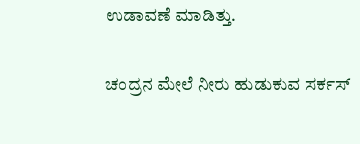ಉಡಾವಣೆ ಮಾಡಿತ್ತು.

ಚಂದ್ರನ ಮೇಲೆ ನೀರು ಹುಡುಕುವ ಸರ್ಕಸ್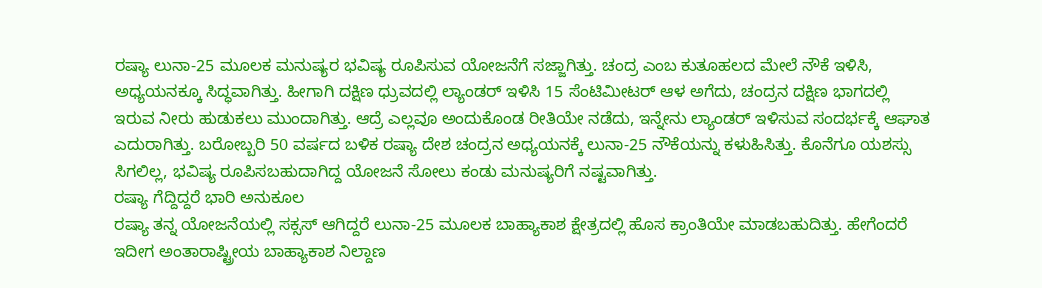ರಷ್ಯಾ ಲುನಾ-25 ಮೂಲಕ ಮನುಷ್ಯರ ಭವಿಷ್ಯ ರೂಪಿಸುವ ಯೋಜನೆಗೆ ಸಜ್ಜಾಗಿತ್ತು. ಚಂದ್ರ ಎಂಬ ಕುತೂಹಲದ ಮೇಲೆ ನೌಕೆ ಇಳಿಸಿ, ಅಧ್ಯಯನಕ್ಕೂ ಸಿದ್ಧವಾಗಿತ್ತು. ಹೀಗಾಗಿ ದಕ್ಷಿಣ ಧ್ರುವದಲ್ಲಿ ಲ್ಯಾಂಡರ್ ಇಳಿಸಿ 15 ಸೆಂಟಿಮೀಟರ್ ಆಳ ಅಗೆದು, ಚಂದ್ರನ ದಕ್ಷಿಣ ಭಾಗದಲ್ಲಿ ಇರುವ ನೀರು ಹುಡುಕಲು ಮುಂದಾಗಿತ್ತು. ಆದ್ರೆ ಎಲ್ಲವೂ ಅಂದುಕೊಂಡ ರೀತಿಯೇ ನಡೆದು, ಇನ್ನೇನು ಲ್ಯಾಂಡರ್ ಇಳಿಸುವ ಸಂದರ್ಭಕ್ಕೆ ಆಘಾತ ಎದುರಾಗಿತ್ತು. ಬರೋಬ್ಬರಿ 50 ವರ್ಷದ ಬಳಿಕ ರಷ್ಯಾ ದೇಶ ಚಂದ್ರನ ಅಧ್ಯಯನಕ್ಕೆ ಲುನಾ-25 ನೌಕೆಯನ್ನು ಕಳುಹಿಸಿತ್ತು. ಕೊನೆಗೂ ಯಶಸ್ಸು ಸಿಗಲಿಲ್ಲ, ಭವಿಷ್ಯ ರೂಪಿಸಬಹುದಾಗಿದ್ದ ಯೋಜನೆ ಸೋಲು ಕಂಡು ಮನುಷ್ಯರಿಗೆ ನಷ್ಟವಾಗಿತ್ತು.
ರಷ್ಯಾ ಗೆದ್ದಿದ್ದರೆ ಭಾರಿ ಅನುಕೂಲ
ರಷ್ಯಾ ತನ್ನ ಯೋಜನೆಯಲ್ಲಿ ಸಕ್ಸಸ್ ಆಗಿದ್ದರೆ ಲುನಾ-25 ಮೂಲಕ ಬಾಹ್ಯಾಕಾಶ ಕ್ಷೇತ್ರದಲ್ಲಿ ಹೊಸ ಕ್ರಾಂತಿಯೇ ಮಾಡಬಹುದಿತ್ತು. ಹೇಗೆಂದರೆ ಇದೀಗ ಅಂತಾರಾಷ್ಟ್ರೀಯ ಬಾಹ್ಯಾಕಾಶ ನಿಲ್ದಾಣ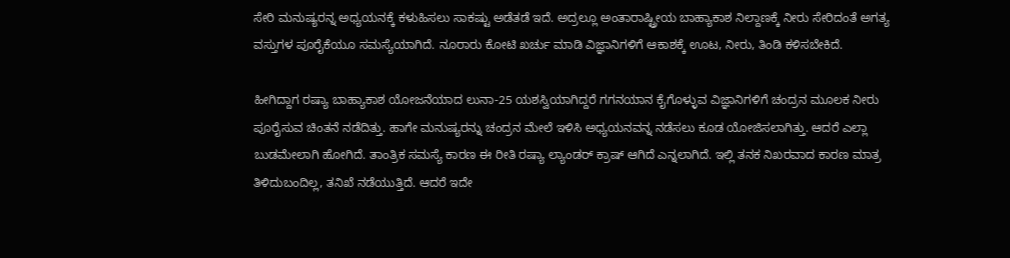ಸೇರಿ ಮನುಷ್ಯರನ್ನ ಅಧ್ಯಯನಕ್ಕೆ ಕಳುಹಿಸಲು ಸಾಕಷ್ಟು ಅಡೆತಡೆ ಇದೆ. ಅದ್ರಲ್ಲೂ ಅಂತಾರಾಷ್ಟ್ರೀಯ ಬಾಹ್ಯಾಕಾಶ ನಿಲ್ದಾಣಕ್ಕೆ ನೀರು ಸೇರಿದಂತೆ ಅಗತ್ಯ ವಸ್ತುಗಳ ಪೂರೈಕೆಯೂ ಸಮಸ್ಯೆಯಾಗಿದೆ. ನೂರಾರು ಕೋಟಿ ಖರ್ಚು ಮಾಡಿ ವಿಜ್ಞಾನಿಗಳಿಗೆ ಆಕಾಶಕ್ಕೆ ಊಟ, ನೀರು, ತಿಂಡಿ ಕಳಿಸಬೇಕಿದೆ.

ಹೀಗಿದ್ದಾಗ ರಷ್ಯಾ ಬಾಹ್ಯಾಕಾಶ ಯೋಜನೆಯಾದ ಲುನಾ-25 ಯಶಸ್ವಿಯಾಗಿದ್ದರೆ ಗಗನಯಾನ ಕೈಗೊಳ್ಳುವ ವಿಜ್ಞಾನಿಗಳಿಗೆ ಚಂದ್ರನ ಮೂಲಕ ನೀರು ಪೂರೈಸುವ ಚಿಂತನೆ ನಡೆದಿತ್ತು. ಹಾಗೇ ಮನುಷ್ಯರನ್ನು ಚಂದ್ರನ ಮೇಲೆ ಇಳಿಸಿ ಅಧ್ಯಯನವನ್ನ ನಡೆಸಲು ಕೂಡ ಯೋಜಿಸಲಾಗಿತ್ತು. ಆದರೆ ಎಲ್ಲಾ ಬುಡಮೇಲಾಗಿ ಹೋಗಿದೆ. ತಾಂತ್ರಿಕ ಸಮಸ್ಯೆ ಕಾರಣ ಈ ರೀತಿ ರಷ್ಯಾ ಲ್ಯಾಂಡರ್ ಕ್ರಾಷ್ ಆಗಿದೆ ಎನ್ನಲಾಗಿದೆ. ಇಲ್ಲಿ ತನಕ ನಿಖರವಾದ ಕಾರಣ ಮಾತ್ರ ತಿಳಿದುಬಂದಿಲ್ಲ, ತನಿಖೆ ನಡೆಯುತ್ತಿದೆ. ಆದರೆ ಇದೇ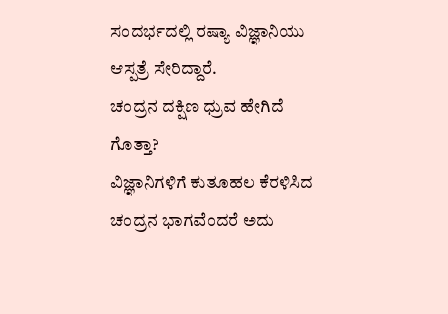ಸಂದರ್ಭದಲ್ಲಿ ರಷ್ಯಾ ವಿಜ್ಞಾನಿಯು ಆಸ್ಪತ್ರೆ ಸೇರಿದ್ದಾರೆ.
ಚಂದ್ರನ ದಕ್ಷಿಣ ಧ್ರುವ ಹೇಗಿದೆ ಗೊತ್ತಾ?
ವಿಜ್ಞಾನಿಗಳಿಗೆ ಕುತೂಹಲ ಕೆರಳಿಸಿದ ಚಂದ್ರನ ಭಾಗವೆಂದರೆ ಅದು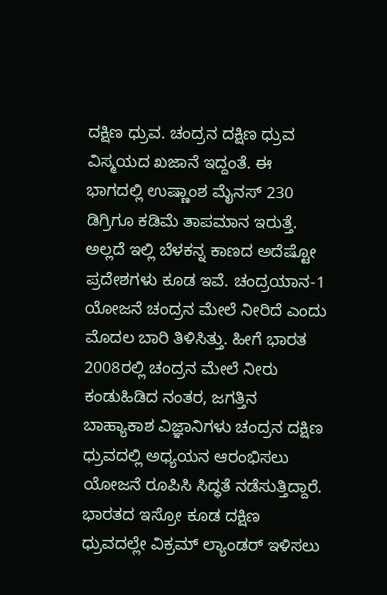ದಕ್ಷಿಣ ಧ್ರುವ. ಚಂದ್ರನ ದಕ್ಷಿಣ ಧ್ರುವ ವಿಸ್ಮಯದ ಖಜಾನೆ ಇದ್ದಂತೆ. ಈ ಭಾಗದಲ್ಲಿ ಉಷ್ಣಾಂಶ ಮೈನಸ್ 230 ಡಿಗ್ರಿಗೂ ಕಡಿಮೆ ತಾಪಮಾನ ಇರುತ್ತೆ. ಅಲ್ಲದೆ ಇಲ್ಲಿ ಬೆಳಕನ್ನ ಕಾಣದ ಅದೆಷ್ಟೋ ಪ್ರದೇಶಗಳು ಕೂಡ ಇವೆ. ಚಂದ್ರಯಾನ-1 ಯೋಜನೆ ಚಂದ್ರನ ಮೇಲೆ ನೀರಿದೆ ಎಂದು ಮೊದಲ ಬಾರಿ ತಿಳಿಸಿತ್ತು. ಹೀಗೆ ಭಾರತ 2008ರಲ್ಲಿ ಚಂದ್ರನ ಮೇಲೆ ನೀರು ಕಂಡುಹಿಡಿದ ನಂತರ, ಜಗತ್ತಿನ ಬಾಹ್ಯಾಕಾಶ ವಿಜ್ಞಾನಿಗಳು ಚಂದ್ರನ ದಕ್ಷಿಣ ಧ್ರುವದಲ್ಲಿ ಅಧ್ಯಯನ ಆರಂಭಿಸಲು ಯೋಜನೆ ರೂಪಿಸಿ ಸಿದ್ಧತೆ ನಡೆಸುತ್ತಿದ್ದಾರೆ. ಭಾರತದ ಇಸ್ರೋ ಕೂಡ ದಕ್ಷಿಣ ಧ್ರುವದಲ್ಲೇ ವಿಕ್ರಮ್ ಲ್ಯಾಂಡರ್ ಇಳಿಸಲು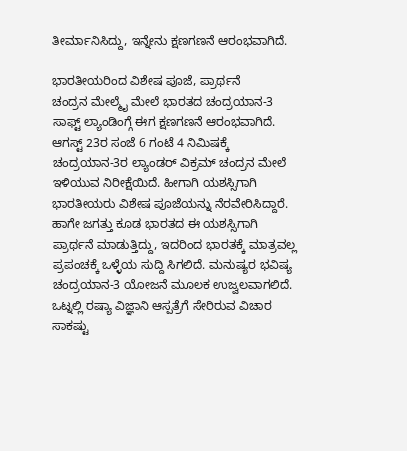ತೀರ್ಮಾನಿಸಿದ್ದು, ಇನ್ನೇನು ಕ್ಷಣಗಣನೆ ಆರಂಭವಾಗಿದೆ.

ಭಾರತೀಯರಿಂದ ವಿಶೇಷ ಪೂಜೆ, ಪ್ರಾರ್ಥನೆ
ಚಂದ್ರನ ಮೇಲ್ಮೈ ಮೇಲೆ ಭಾರತದ ಚಂದ್ರಯಾನ-3 ಸಾಫ್ಟ್ ಲ್ಯಾಂಡಿಂಗ್ಗೆ ಈಗ ಕ್ಷಣಗಣನೆ ಆರಂಭವಾಗಿದೆ. ಆಗಸ್ಟ್ 23ರ ಸಂಜೆ 6 ಗಂಟೆ 4 ನಿಮಿಷಕ್ಕೆ ಚಂದ್ರಯಾನ-3ರ ಲ್ಯಾಂಡರ್ ವಿಕ್ರಮ್ ಚಂದ್ರನ ಮೇಲೆ ಇಳಿಯುವ ನಿರೀಕ್ಷೆಯಿದೆ. ಹೀಗಾಗಿ ಯಶಸ್ಸಿಗಾಗಿ ಭಾರತೀಯರು ವಿಶೇಷ ಪೂಜೆಯನ್ನು ನೆರವೇರಿಸಿದ್ದಾರೆ. ಹಾಗೇ ಜಗತ್ತು ಕೂಡ ಭಾರತದ ಈ ಯಶಸ್ಸಿಗಾಗಿ ಪ್ರಾರ್ಥನೆ ಮಾಡುತ್ತಿದ್ದು, ಇದರಿಂದ ಭಾರತಕ್ಕೆ ಮಾತ್ರವಲ್ಲ ಪ್ರಪಂಚಕ್ಕೆ ಒಳ್ಳೆಯ ಸುದ್ದಿ ಸಿಗಲಿದೆ. ಮನುಷ್ಯರ ಭವಿಷ್ಯ ಚಂದ್ರಯಾನ-3 ಯೋಜನೆ ಮೂಲಕ ಉಜ್ವಲವಾಗಲಿದೆ.
ಒಟ್ನಲ್ಲಿ ರಷ್ಯಾ ವಿಜ್ಞಾನಿ ಆಸ್ಪತ್ರೆಗೆ ಸೇರಿರುವ ವಿಚಾರ ಸಾಕಷ್ಟು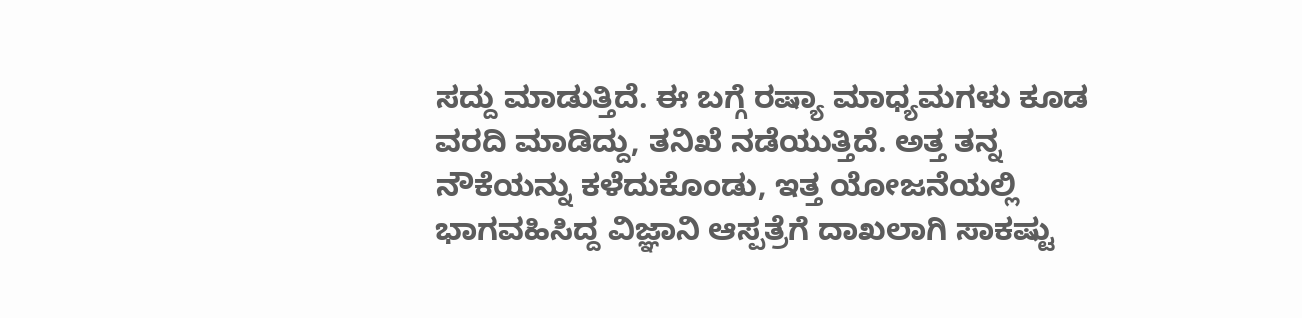ಸದ್ದು ಮಾಡುತ್ತಿದೆ. ಈ ಬಗ್ಗೆ ರಷ್ಯಾ ಮಾಧ್ಯಮಗಳು ಕೂಡ ವರದಿ ಮಾಡಿದ್ದು, ತನಿಖೆ ನಡೆಯುತ್ತಿದೆ. ಅತ್ತ ತನ್ನ ನೌಕೆಯನ್ನು ಕಳೆದುಕೊಂಡು, ಇತ್ತ ಯೋಜನೆಯಲ್ಲಿ ಭಾಗವಹಿಸಿದ್ದ ವಿಜ್ಞಾನಿ ಆಸ್ಪತ್ರೆಗೆ ದಾಖಲಾಗಿ ಸಾಕಷ್ಟು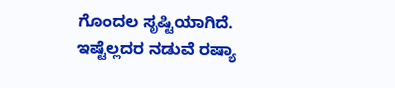ಗೊಂದಲ ಸೃಷ್ಟಿಯಾಗಿದೆ. ಇಷ್ಟೆಲ್ಲದರ ನಡುವೆ ರಷ್ಯಾ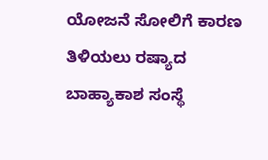ಯೋಜನೆ ಸೋಲಿಗೆ ಕಾರಣ ತಿಳಿಯಲು ರಷ್ಯಾದ ಬಾಹ್ಯಾಕಾಶ ಸಂಸ್ಥೆ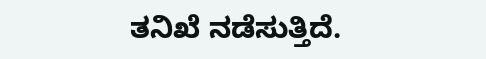ತನಿಖೆ ನಡೆಸುತ್ತಿದೆ.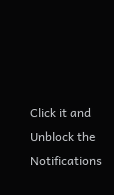Click it and Unblock the Notifications